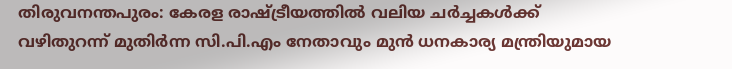തിരുവനന്തപുരം: കേരള രാഷ്ട്രീയത്തിൽ വലിയ ചർച്ചകൾക്ക് വഴിതുറന്ന് മുതിർന്ന സി.പി.എം നേതാവും മുൻ ധനകാര്യ മന്ത്രിയുമായ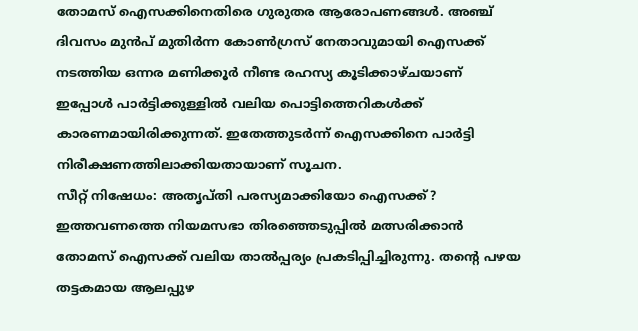തോമസ് ഐസക്കിനെതിരെ ഗുരുതര ആരോപണങ്ങൾ. അഞ്ച് ദിവസം മുൻപ് മുതിർന്ന കോൺഗ്രസ് നേതാവുമായി ഐസക്ക് നടത്തിയ ഒന്നര മണിക്കൂർ നീണ്ട രഹസ്യ കൂടിക്കാഴ്ചയാണ് ഇപ്പോൾ പാർട്ടിക്കുള്ളിൽ വലിയ പൊട്ടിത്തെറികൾക്ക് കാരണമായിരിക്കുന്നത്. ഇതേത്തുടർന്ന് ഐസക്കിനെ പാർട്ടി നിരീക്ഷണത്തിലാക്കിയതായാണ് സൂചന.
സീറ്റ് നിഷേധം: അതൃപ്തി പരസ്യമാക്കിയോ ഐസക്ക്?
ഇത്തവണത്തെ നിയമസഭാ തിരഞ്ഞെടുപ്പിൽ മത്സരിക്കാൻ തോമസ് ഐസക്ക് വലിയ താൽപ്പര്യം പ്രകടിപ്പിച്ചിരുന്നു. തന്റെ പഴയ തട്ടകമായ ആലപ്പുഴ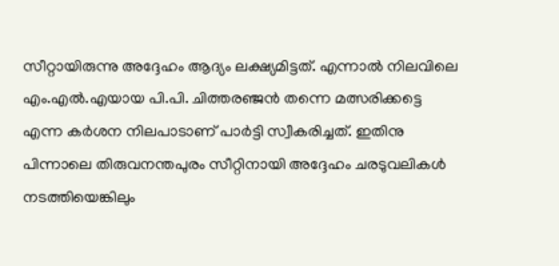സീറ്റായിരുന്നു അദ്ദേഹം ആദ്യം ലക്ഷ്യമിട്ടത്. എന്നാൽ നിലവിലെ എം.എൽ.എയായ പി.പി. ചിത്തരഞ്ജൻ തന്നെ മത്സരിക്കട്ടെ എന്ന കർശന നിലപാടാണ് പാർട്ടി സ്വീകരിച്ചത്. ഇതിനു പിന്നാലെ തിരുവനന്തപുരം സീറ്റിനായി അദ്ദേഹം ചരടുവലികൾ നടത്തിയെങ്കിലും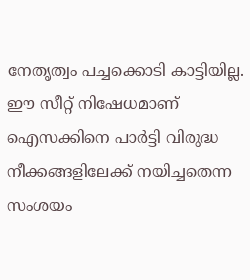നേതൃത്വം പച്ചക്കൊടി കാട്ടിയില്ല. ഈ സീറ്റ് നിഷേധമാണ് ഐസക്കിനെ പാർട്ടി വിരുദ്ധ നീക്കങ്ങളിലേക്ക് നയിച്ചതെന്ന സംശയം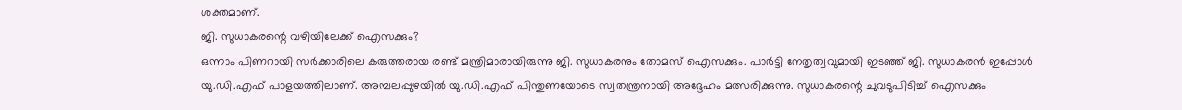ശക്തമാണ്.
ജി. സുധാകരന്റെ വഴിയിലേക്ക് ഐസക്കും?
ഒന്നാം പിണറായി സർക്കാരിലെ കരുത്തരായ രണ്ട് മന്ത്രിമാരായിരുന്നു ജി. സുധാകരനും തോമസ് ഐസക്കും. പാർട്ടി നേതൃത്വവുമായി ഇടഞ്ഞ് ജി. സുധാകരൻ ഇപ്പോൾ യു.ഡി.എഫ് പാളയത്തിലാണ്. അമ്പലപ്പുഴയിൽ യു.ഡി.എഫ് പിന്തുണയോടെ സ്വതന്ത്രനായി അദ്ദേഹം മത്സരിക്കുന്നു. സുധാകരന്റെ ചുവടുപിടിച്ച് ഐസക്കും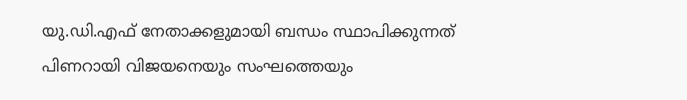യു.ഡി.എഫ് നേതാക്കളുമായി ബന്ധം സ്ഥാപിക്കുന്നത് പിണറായി വിജയനെയും സംഘത്തെയും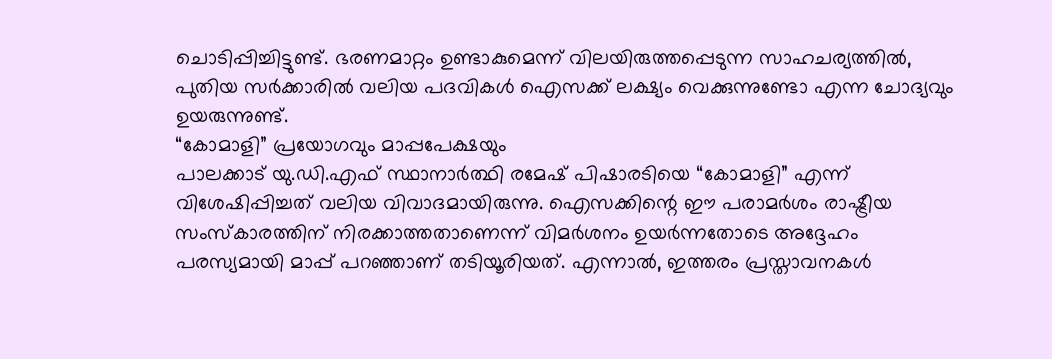ചൊടിപ്പിച്ചിട്ടുണ്ട്. ഭരണമാറ്റം ഉണ്ടാകുമെന്ന് വിലയിരുത്തപ്പെടുന്ന സാഹചര്യത്തിൽ, പുതിയ സർക്കാരിൽ വലിയ പദവികൾ ഐസക്ക് ലക്ഷ്യം വെക്കുന്നുണ്ടോ എന്ന ചോദ്യവും ഉയരുന്നുണ്ട്.
“കോമാളി” പ്രയോഗവും മാപ്പപേക്ഷയും
പാലക്കാട് യു.ഡി.എഫ് സ്ഥാനാർത്ഥി രമേഷ് പിഷാരടിയെ “കോമാളി” എന്ന് വിശേഷിപ്പിച്ചത് വലിയ വിവാദമായിരുന്നു. ഐസക്കിന്റെ ഈ പരാമർശം രാഷ്ട്രീയ സംസ്കാരത്തിന് നിരക്കാത്തതാണെന്ന് വിമർശനം ഉയർന്നതോടെ അദ്ദേഹം പരസ്യമായി മാപ്പ് പറഞ്ഞാണ് തടിയൂരിയത്. എന്നാൽ, ഇത്തരം പ്രസ്താവനകൾ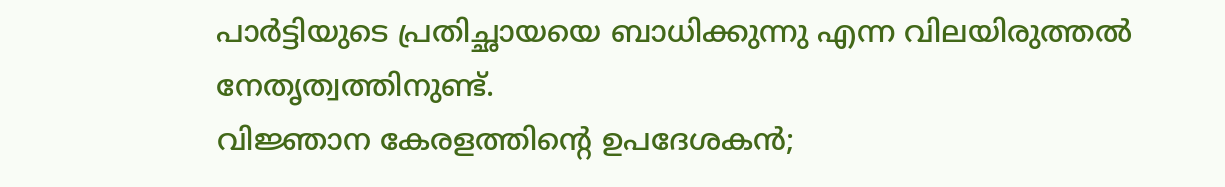പാർട്ടിയുടെ പ്രതിച്ഛായയെ ബാധിക്കുന്നു എന്ന വിലയിരുത്തൽ നേതൃത്വത്തിനുണ്ട്.
വിജ്ഞാന കേരളത്തിന്റെ ഉപദേശകൻ;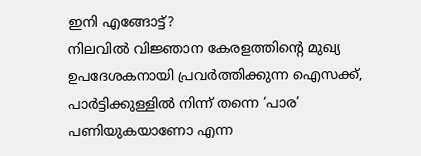ഇനി എങ്ങോട്ട്?
നിലവിൽ വിജ്ഞാന കേരളത്തിന്റെ മുഖ്യ ഉപദേശകനായി പ്രവർത്തിക്കുന്ന ഐസക്ക്, പാർട്ടിക്കുള്ളിൽ നിന്ന് തന്നെ ‘പാര’ പണിയുകയാണോ എന്ന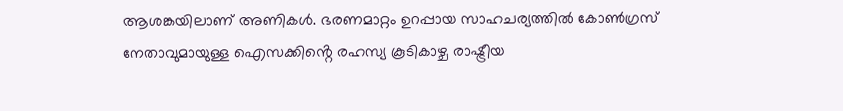ആശങ്കയിലാണ് അണികൾ. ഭരണമാറ്റം ഉറപ്പായ സാഹചര്യത്തിൽ കോൺഗ്രസ് നേതാവുമായുള്ള ഐസക്കിൻ്റെ രഹസ്യ കൂടികാഴ്ച രാഷ്ട്രീയ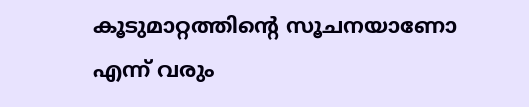കൂടുമാറ്റത്തിന്റെ സൂചനയാണോ എന്ന് വരും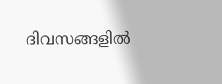ദിവസങ്ങളിൽ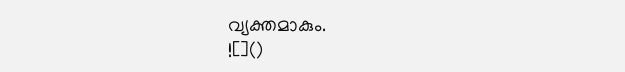വ്യക്തമാകും.
![]()